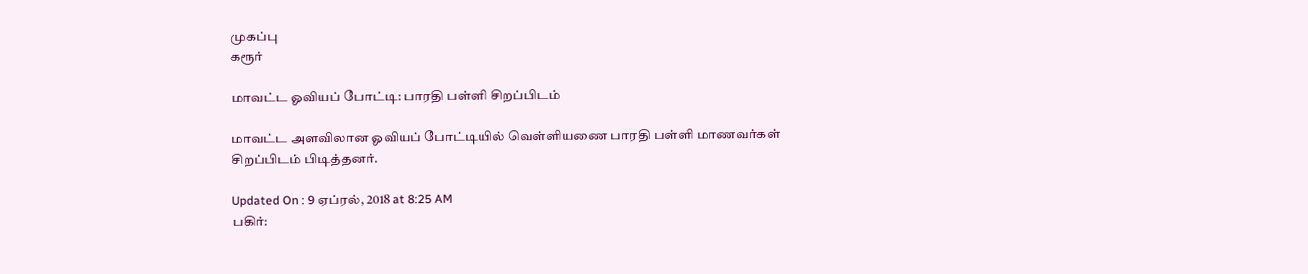முகப்பு
கரூர்

மாவட்ட ஓவியப் போட்டி: பாரதி பள்ளி சிறப்பிடம்

மாவட்ட அளவிலான ஓவியப் போட்டியில் வெள்ளியணை பாரதி பள்ளி மாணவர்கள் சிறப்பிடம் பிடித்தனர்.

Updated On : 9 ஏப்ரல், 2018 at 8:25 AM
பகிர்: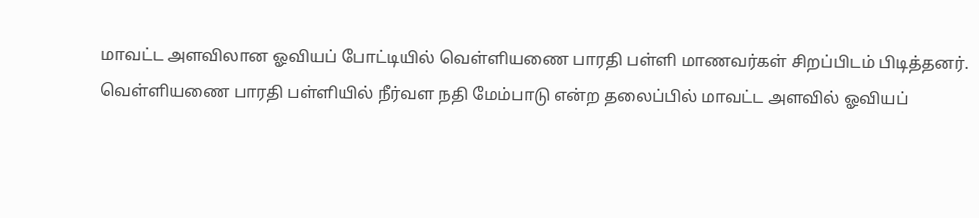மாவட்ட அளவிலான ஓவியப் போட்டியில் வெள்ளியணை பாரதி பள்ளி மாணவர்கள் சிறப்பிடம் பிடித்தனர்.
வெள்ளியணை பாரதி பள்ளியில் நீர்வள நதி மேம்பாடு என்ற தலைப்பில் மாவட்ட அளவில் ஓவியப்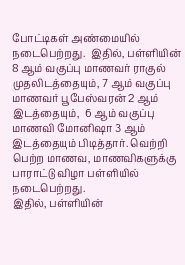போட்டிகள் அண்மையில்  நடைபெற்றது.  இதில், பள்ளியின் 8 ஆம் வகுப்பு மாணவர் ராகுல் முதலிடத்தையும், 7 ஆம் வகுப்பு மாணவர் பூபேஸ்வரன் 2 ஆம் இடத்தையும்,  6 ஆம் வகுப்பு மாணவி மோனிஷா 3 ஆம் இடத்தையும் பிடித்தார். வெற்றி பெற்ற மாணவ, மாணவிகளுக்கு பாராட்டு விழா பள்ளியில் நடைபெற்றது.
இதில், பள்ளியின்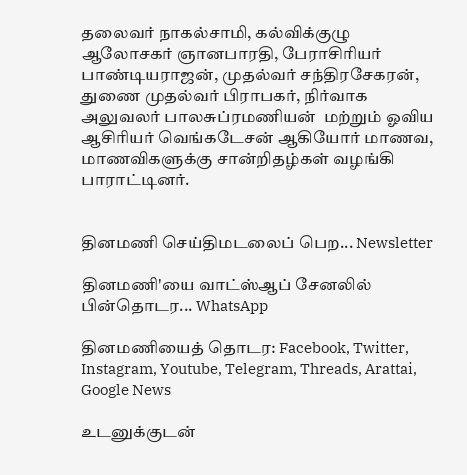தலைவர் நாகல்சாமி, கல்விக்குழு ஆலோசகர் ஞானபாரதி, பேராசிரியர் பாண்டியராஜன், முதல்வர் சந்திரசேகரன், துணை முதல்வர் பிராபகர், நிர்வாக அலுவலர் பாலசுப்ரமணியன்  மற்றும் ஓவிய ஆசிரியர் வெங்கடேசன் ஆகியோர் மாணவ, மாணவிகளுக்கு சான்றிதழ்கள் வழங்கி பாராட்டினர்.


தினமணி செய்திமடலைப் பெற... Newsletter

தினமணி'யை வாட்ஸ்ஆப் சேனலில் பின்தொடர... WhatsApp

தினமணியைத் தொடர: Facebook, Twitter, Instagram, Youtube, Telegram, Threads, Arattai, Google News

உடனுக்குடன்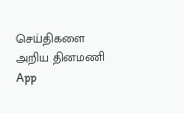செய்திகளை அறிய தினமணி App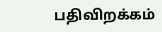பதிவிறக்கம்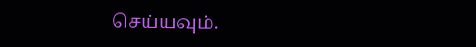செய்யவும்.